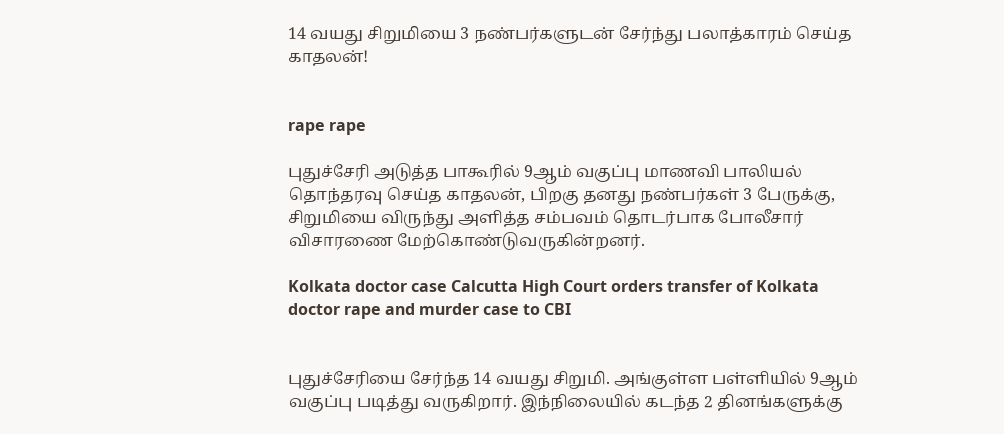14 வயது சிறுமியை 3 நண்பர்களுடன் சேர்ந்து பலாத்காரம் செய்த காதலன்!


rape rape

புதுச்சேரி அடுத்த பாகூரில் 9ஆம் வகுப்பு மாணவி பாலியல் தொந்தரவு செய்த காதலன், பிறகு தனது நண்பர்கள் 3 பேருக்கு, சிறுமியை விருந்து அளித்த சம்பவம் தொடர்பாக போலீசார் விசாரணை மேற்கொண்டுவருகின்றனர்.

Kolkata doctor case Calcutta High Court orders transfer of Kolkata doctor rape and murder case to CBI


புதுச்சேரியை சேர்ந்த 14 வயது சிறுமி. அங்குள்ள பள்ளியில் 9ஆம் வகுப்பு படித்து வருகிறார். இந்நிலையில் கடந்த 2 தினங்களுக்கு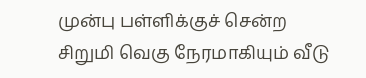முன்பு பள்ளிக்குச் சென்ற சிறுமி வெகு நேரமாகியும் வீடு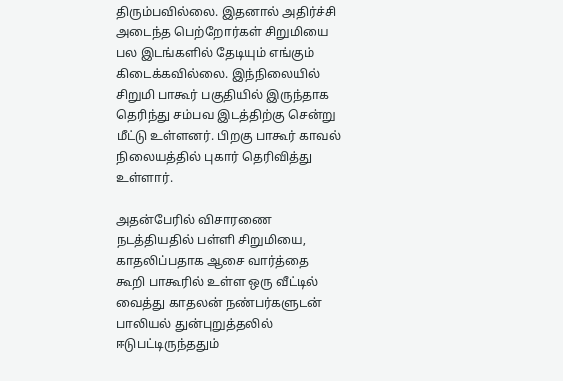திரும்பவில்லை. இதனால் அதிர்ச்சி அடைந்த பெற்றோர்கள் சிறுமியை பல இடங்களில் தேடியும் எங்கும் கிடைக்கவில்லை. இந்நிலையில் சிறுமி பாகூர் பகுதியில் இருந்தாக தெரிந்து சம்பவ இடத்திற்கு சென்று மீட்டு உள்ளனர். பிறகு பாகூர் காவல் நிலையத்தில் புகார் தெரிவித்து உள்ளார்.

அதன்பேரில் விசாரணை நடத்தியதில் பள்ளி சிறுமியை, காதலிப்பதாக ஆசை வார்த்தை கூறி பாகூரில் உள்ள ஒரு வீட்டில் வைத்து காதலன் நண்பர்களுடன் பாலியல் துன்புறுத்தலில் ஈடுபட்டிருந்ததும்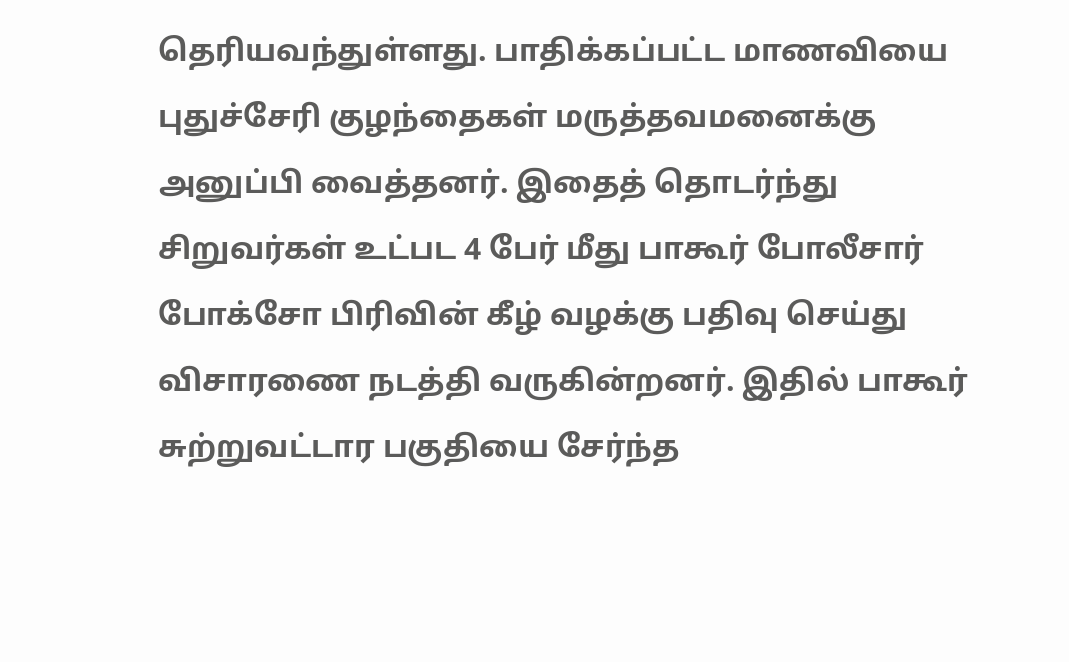தெரியவந்துள்ளது. பாதிக்கப்பட்ட மாணவியை புதுச்சேரி குழந்தைகள் மருத்தவமனைக்கு அனுப்பி வைத்தனர். இதைத் தொடர்ந்து சிறுவர்கள் உட்பட 4 பேர் மீது பாகூர் போலீசார் போக்சோ பிரிவின் கீழ் வழக்கு பதிவு செய்து விசாரணை நடத்தி வருகின்றனர். இதில் பாகூர் சுற்றுவட்டார பகுதியை சேர்ந்த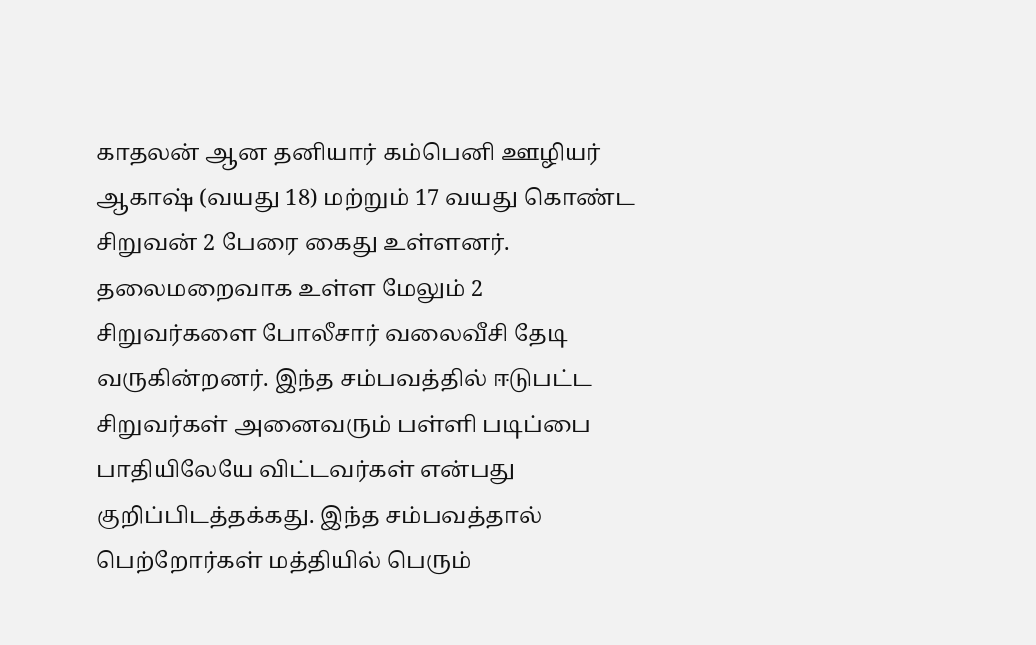காதலன் ஆன தனியார் கம்பெனி ஊழியர் ஆகாஷ் (வயது 18) மற்றும் 17 வயது கொண்ட சிறுவன் 2 பேரை கைது உள்ளனர். தலைமறைவாக உள்ள மேலும் 2 சிறுவர்களை போலீசார் வலைவீசி தேடி வருகின்றனர். இந்த சம்பவத்தில் ஈடுபட்ட சிறுவர்கள் அனைவரும் பள்ளி படிப்பை பாதியிலேயே விட்டவர்கள் என்பது குறிப்பிடத்தக்கது. இந்த சம்பவத்தால் பெற்றோர்கள் மத்தியில் பெரும்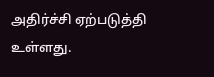அதிர்ச்சி ஏற்படுத்தி உள்ளது.